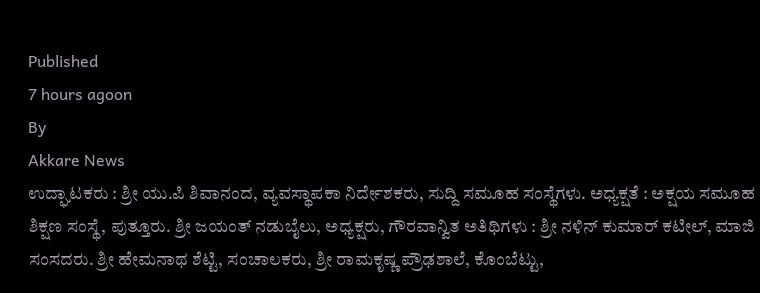Published
7 hours agoon
By
Akkare News
ಉದ್ಘಾಟಕರು : ಶ್ರೀ ಯು.ಪಿ ಶಿವಾನಂದ, ವ್ಯವಸ್ಥಾಪಕಾ ನಿರ್ದೇಶಕರು, ಸುದ್ದಿ ಸಮೂಹ ಸಂಸ್ಥೆಗಳು. ಅಧ್ಯಕ್ಷತೆ : ಅಕ್ಷಯ ಸಮೂಹ ಶಿಕ್ಷಣ ಸಂಸ್ಥೆ, ಪುತ್ತೂರು. ಶ್ರೀ ಜಯಂತ್ ನಡುಬೈಲು, ಅಧ್ಯಕ್ಷರು, ಗೌರವಾನ್ವಿತ ಅತಿಥಿಗಳು : ಶ್ರೀ ನಳಿನ್ ಕುಮಾರ್ ಕಟೀಲ್, ಮಾಜಿ ಸಂಸದರು. ಶ್ರೀ ಹೇಮನಾಥ ಶೆಟ್ಟಿ, ಸಂಚಾಲಕರು, ಶ್ರೀ ರಾಮಕೃಷ್ಣ ಪ್ರೌಢಶಾಲೆ, ಕೊಂಬೆಟ್ಟು,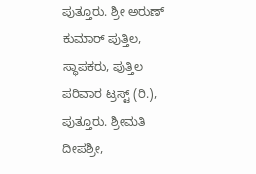ಪುತ್ತೂರು. ಶ್ರೀ ಅರುಣ್ ಕುಮಾರ್ ಪುತ್ತಿಲ, ಸ್ಥಾಪಕರು, ಪುತ್ತಿಲ ಪರಿವಾರ ಟ್ರಸ್ಟ್ (ರಿ.), ಪುತ್ತೂರು. ಶ್ರೀಮತಿ ದೀಪಶ್ರೀ,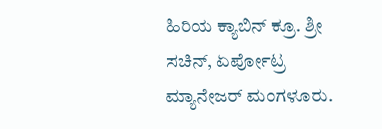ಹಿರಿಯ ಕ್ಯಾಬಿನ್ ಕ್ರೂ. ಶ್ರೀ ಸಚಿನ್, ಏರ್ಪೋಟ್ರ ಮ್ಯಾನೇಜರ್ ಮಂಗಳೂರು.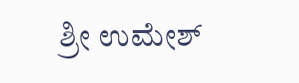ಶ್ರೀ ಉಮೇಶ್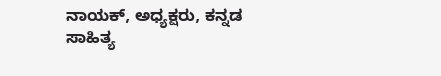ನಾಯಕ್, ಅಧ್ಯಕ್ಷರು, ಕನ್ನಡ ಸಾಹಿತ್ಯ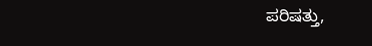ಪರಿಷತ್ತು,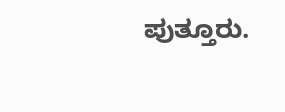ಪುತ್ತೂರು.